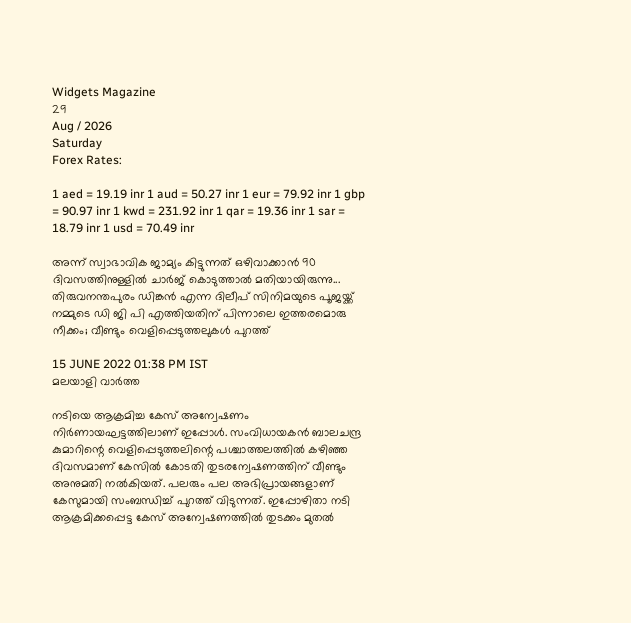Widgets Magazine
29
Aug / 2026
Saturday
Forex Rates:

1 aed = 19.19 inr 1 aud = 50.27 inr 1 eur = 79.92 inr 1 gbp = 90.97 inr 1 kwd = 231.92 inr 1 qar = 19.36 inr 1 sar = 18.79 inr 1 usd = 70.49 inr

അന്ന് സ്വാഭാവിക ജാമ്യം കിട്ടുന്നത് ഒഴിവാക്കാന്‍ 90 ദിവസത്തിനുള്ളില്‍ ചാർജ് കൊടുത്താല്‍ മതിയായിരുന്നു... തിരുവനന്തപുരം ഡിങ്കന്‍ എന്ന ദിലീപ് സിനിമയുടെ പൂജയ്ക്ക് നമ്മുടെ ഡി ജി പി എത്തിയതിന് പിന്നാലെ ഇത്തരമൊരു നീക്കം; വീണ്ടും വെളിപ്പെടുത്തലുകൾ പുറത്ത്

15 JUNE 2022 01:38 PM IST
മലയാളി വാര്‍ത്ത

നടിയെ ആക്രമിച്ച കേസ് അന്വേഷണം നിർണായഘട്ടത്തിലാണ് ഇപ്പോൾ. സംവിധായകൻ ബാലചന്ദ്ര കുമാറിന്റെ വെളിപ്പെടുത്തലിന്റെ പശ്ചാത്തലത്തില്‍ കഴിഞ്ഞ ദിവസമാണ് കേസിൽ കോടതി തുടരന്വേഷണത്തിന് വീണ്ടും അനുമതി നല്‍കിയത്. പലരും പല അഭിപ്രായങ്ങളാണ് കേസുമായി സംബന്ധിച്ച് പുറത്ത് വിടുന്നത്. ഇപ്പോഴിതാ നടി ആക്രമിക്കപ്പെട്ട കേസ് അന്വേഷണത്തില്‍ തുടക്കം മുതല്‍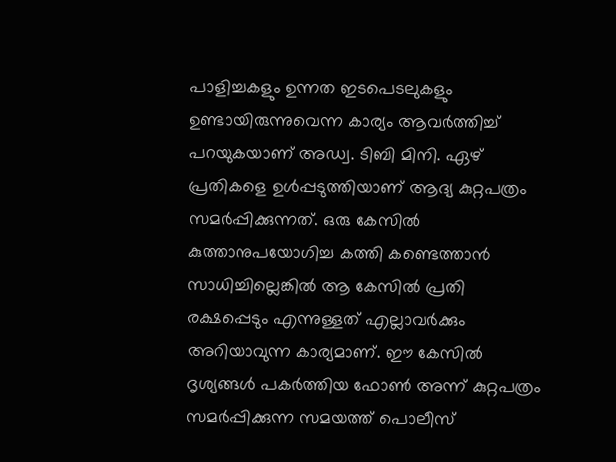പാളിച്ചകളും ഉന്നത ഇടപെടലുകളും ഉണ്ടായിരുന്നുവെന്ന കാര്യം ആവർത്തിച്ച് പറയുകയാണ് അഡ്വ. ടിബി മിനി. ഏഴ് പ്രതികളെ ഉള്‍പ്പടുത്തിയാണ് ആദ്യ കുറ്റപത്രം സമർപ്പിക്കുന്നത്. ഒരു കേസില്‍ കുത്താനുപയോഗിച്ച കത്തി കണ്ടെത്താന്‍ സാധിച്ചില്ലെങ്കില്‍ ആ കേസില്‍ പ്രതി രക്ഷപ്പെടും എന്നുള്ളത് എല്ലാവർക്കും അറിയാവുന്ന കാര്യമാണ്. ഈ കേസില്‍ ദൃശ്യങ്ങള്‍ പകർത്തിയ ഫോണ്‍ അന്ന് കുറ്റപത്രം സമർപ്പിക്കുന്ന സമയത്ത് പൊലീസ്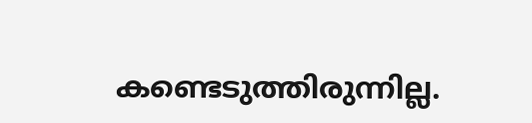കണ്ടെടുത്തിരുന്നില്ല.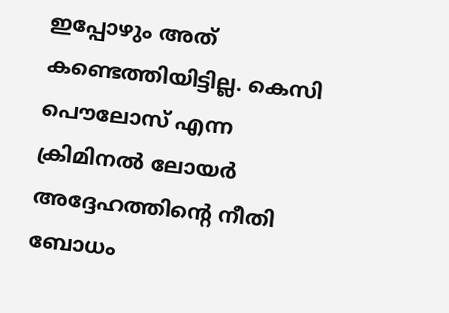ഇപ്പോഴും അത് കണ്ടെത്തിയിട്ടില്ല. കെസി പൌലോസ് എന്ന ക്രിമിനല്‍ ലോയർ അദ്ദേഹത്തിന്റെ നീതി ബോധം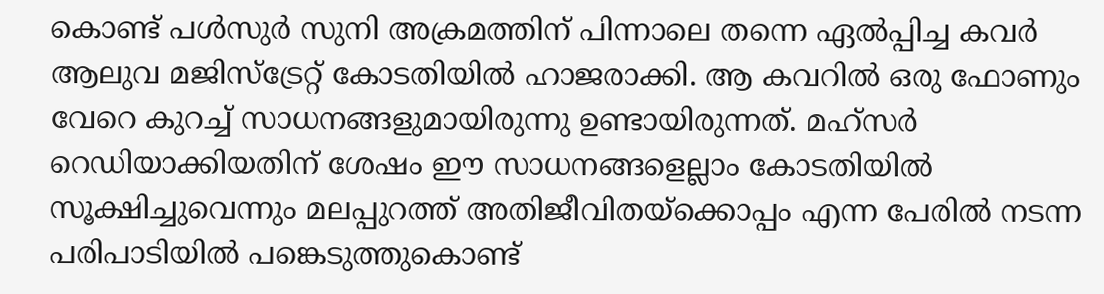കൊണ്ട് പള്‍സുർ സുനി അക്രമത്തിന് പിന്നാലെ തന്നെ ഏല്‍പ്പിച്ച കവർ ആലുവ മജിസ്ട്രേറ്റ് കോടതിയില്‍ ഹാജരാക്കി. ആ കവറില്‍ ഒരു ഫോണും വേറെ കുറച്ച് സാധനങ്ങളുമായിരുന്നു ഉണ്ടായിരുന്നത്. മഹ്സർ റെഡിയാക്കിയതിന് ശേഷം ഈ സാധനങ്ങളെല്ലാം കോടതിയില്‍ സൂക്ഷിച്ചുവെന്നും മലപ്പുറത്ത് അതിജീവിതയ്ക്കൊപ്പം എന്ന പേരില്‍ നടന്ന പരിപാടിയില്‍ പങ്കെടുത്തുകൊണ്ട്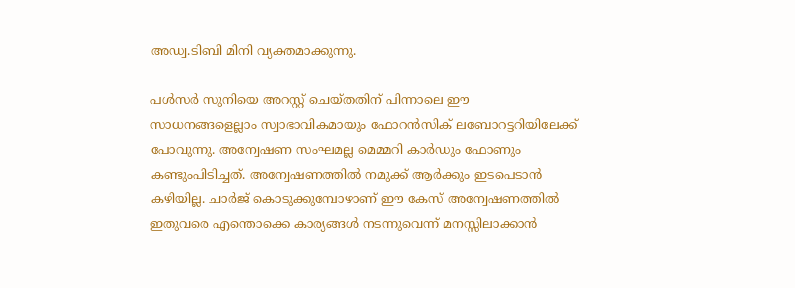അഡ്വ.ടിബി മിനി വ്യക്തമാക്കുന്നു.

പള്‍സർ സുനിയെ അറസ്റ്റ് ചെയ്തതിന് പിന്നാലെ ഈ സാധനങ്ങളെല്ലാം സ്വാഭാവികമായും ഫോറന്‍സിക് ലബോറട്ടറിയിലേക്ക് പോവുന്നു. അന്വേഷണ സംഘമല്ല മെമ്മറി കാർഡും ഫോണും കണ്ടുംപിടിച്ചത്. അന്വേഷണത്തില്‍ നമുക്ക് ആർക്കും ഇടപെടാന്‍ കഴിയില്ല. ചാർജ് കൊടുക്കുമ്പോഴാണ് ഈ കേസ് അന്വേഷണത്തില്‍ ഇതുവരെ എന്തൊക്കെ കാര്യങ്ങള്‍ നടന്നുവെന്ന് മനസ്സിലാക്കാന്‍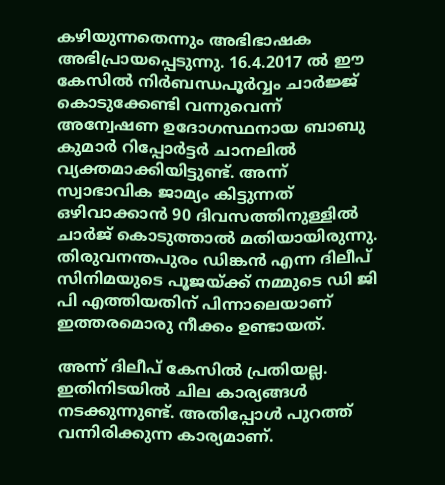കഴിയുന്നതെന്നും അഭിഭാഷക അഭിപ്രായപ്പെടുന്നു. 16.4.2017 ല്‍ ഈ കേസില്‍ നിർബന്ധപൂർവ്വം ചാർജ്ജ് കൊടുക്കേണ്ടി വന്നുവെന്ന് അന്വേഷണ ഉദോഗസ്ഥനായ ബാബു കുമാർ റിപ്പോർട്ടർ ചാനലില്‍ വ്യക്തമാക്കിയിട്ടുണ്ട്. അന്ന് സ്വാഭാവിക ജാമ്യം കിട്ടുന്നത് ഒഴിവാക്കാന്‍ 90 ദിവസത്തിനുള്ളില്‍ ചാർജ് കൊടുത്താല്‍ മതിയായിരുന്നു. തിരുവനന്തപുരം ഡിങ്കന്‍ എന്ന ദിലീപ് സിനിമയുടെ പൂജയ്ക്ക് നമ്മുടെ ഡി ജി പി എത്തിയതിന് പിന്നാലെയാണ് ഇത്തരമൊരു നീക്കം ഉണ്ടായത്.

അന്ന് ദിലീപ് കേസില്‍ പ്രതിയല്ല. ഇതിനിടയില്‍ ചില കാര്യങ്ങള്‍ നടക്കുന്നുണ്ട്. അതിപ്പോള്‍ പുറത്ത് വന്നിരിക്കുന്ന കാര്യമാണ്.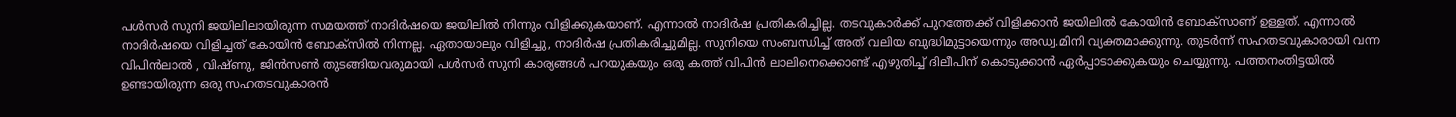പള്‍സർ സുനി ജയിലിലായിരുന്ന സമയത്ത് നാദിർഷയെ ജയിലില്‍ നിന്നും വിളിക്കുകയാണ്. എന്നാല്‍ നാദിർഷ പ്രതികരിച്ചില്ല. തടവുകാർക്ക് പുറത്തേക്ക് വിളിക്കാന്‍ ജയിലില്‍ കോയിന്‍ ബോക്സാണ് ഉള്ളത്. എന്നാല്‍ നാദിർഷയെ വിളിച്ചത് കോയിന്‍ ബോക്സില്‍ നിന്നല്ല. ഏതായാലും വിളിച്ചു, നാദിർഷ പ്രതികരിച്ചുമില്ല. സുനിയെ സംബന്ധിച്ച് അത് വലിയ ബുദ്ധിമുട്ടായെന്നും അഡ്വ.മിനി വ്യക്തമാക്കുന്നു. തുടർന്ന് സഹതടവുകാരായി വന്ന വിപിന്‍ലാല്‍ , വിഷ്ണു, ജിന്‍സണ്‍ തുടങ്ങിയവരുമായി പള്‍സർ സുനി കാര്യങ്ങള്‍ പറയുകയും ഒരു കത്ത് വിപിന്‍ ലാലിനെക്കൊണ്ട് എഴുതിച്ച് ദിലീപിന് കൊടുക്കാന്‍ ഏർപ്പാടാക്കുകയും ചെയ്യുന്നു. പത്തനംതിട്ടയില്‍ ഉണ്ടായിരുന്ന ഒരു സഹതടവുകാരന്‍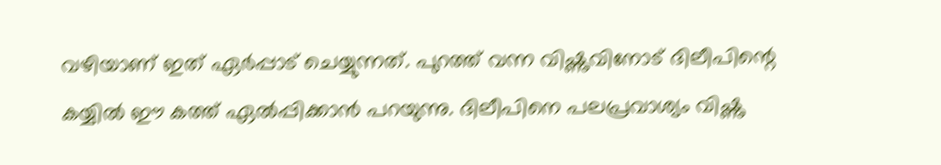വഴിയാണ് ഇത് ഏർപ്പാട് ചെയ്യുന്നത്. പുറത്ത് വന്ന വിഷ്ണുവിനോട് ദിലീപിന്റെ കയ്യില്‍ ഈ കത്ത് ഏല്‍പ്പിക്കാന്‍ പറയുന്നു. ദിലീപിനെ പലപ്രവാശ്യം വിഷ്ണു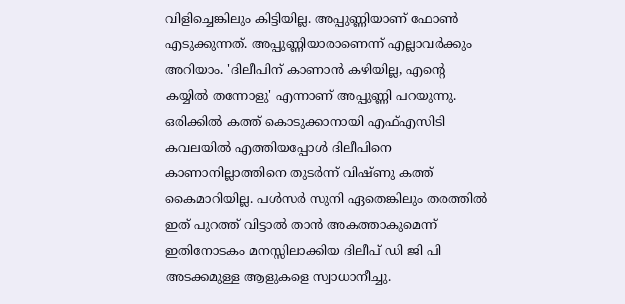വിളിച്ചെങ്കിലും കിട്ടിയില്ല. അപ്പുണ്ണിയാണ് ഫോണ്‍ എടുക്കുന്നത്. അപ്പുണ്ണിയാരാണെന്ന് എല്ലാവർക്കും അറിയാം. 'ദിലീപിന് കാണാന്‍ കഴിയില്ല, എന്റെ കയ്യില്‍ തന്നോളു' എന്നാണ് അപ്പുണ്ണി പറയുന്നു. ഒരിക്കില്‍ കത്ത് കൊടുക്കാനായി എഫ്എസിടി കവലയില്‍ എത്തിയപ്പോള്‍ ദിലീപിനെ കാണാനില്ലാത്തിനെ തുടർന്ന് വിഷ്ണു കത്ത് കൈമാറിയില്ല. പള്‍സർ സുനി ഏതെങ്കിലും തരത്തില്‍ ഇത് പുറത്ത് വിട്ടാല്‍ താന്‍ അകത്താകുമെന്ന് ഇതിനോടകം മനസ്സിലാക്കിയ ദിലീപ് ഡി ജി പി അടക്കമുള്ള ആളുകളെ സ്വാധാനീച്ചു.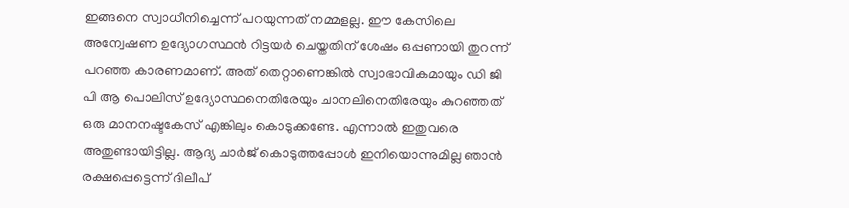ഇങ്ങനെ സ്വാധീനിച്ചെന്ന് പറയുന്നത് നമ്മളല്ല. ഈ കേസിലെ അന്വേഷണ ഉദ്യോഗസ്ഥന്‍ റിട്ടയർ ചെയ്തതിന് ശേഷം ഒപ്പണായി തുറന്ന് പറഞ്ഞ കാരണമാണ്. അത് തെറ്റാണെങ്കില്‍ സ്വാഭാവികമായും ഡി ജി പി ആ പൊലിസ് ഉദ്യോസ്ഥനെതിരേയും ചാനലിനെതിരേയും കുറഞ്ഞത് ഒരു മാനനഷ്ടകേസ് എങ്കിലും കൊടുക്കണ്ടേ. എന്നാല്‍ ഇതുവരെ അതുണ്ടായിട്ടില്ല. ആദ്യ ചാർജ് കൊടുത്തപ്പോള്‍ ഇനിയൊന്നുമില്ല ഞാന്‍ രക്ഷപ്പെട്ടെന്ന് ദിലീപ്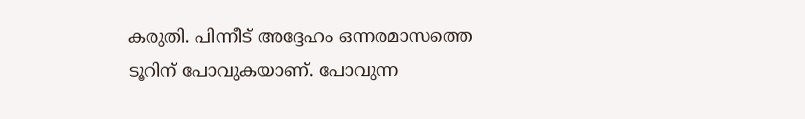കരുതി. പിന്നീട് അദ്ദേഹം ഒന്നരമാസത്തെ ടൂറിന് പോവുകയാണ്. പോവുന്ന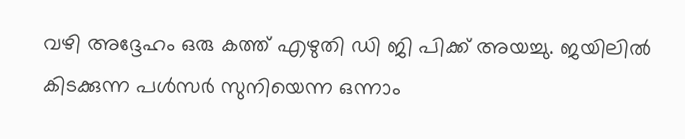വഴി അദ്ദേഹം ഒരു കത്ത് എഴുതി ഡി ജി പിക്ക് അയച്ചു. ജയിലില്‍ കിടക്കുന്ന പള്‍സർ സുനിയെന്ന ഒന്നാം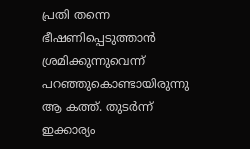പ്രതി തന്നെ ഭീഷണിപ്പെടുത്താന്‍ ശ്രമിക്കുന്നുവെന്ന് പറഞ്ഞുകൊണ്ടായിരുന്നു ആ കത്ത്. തുടർന്ന് ഇക്കാര്യം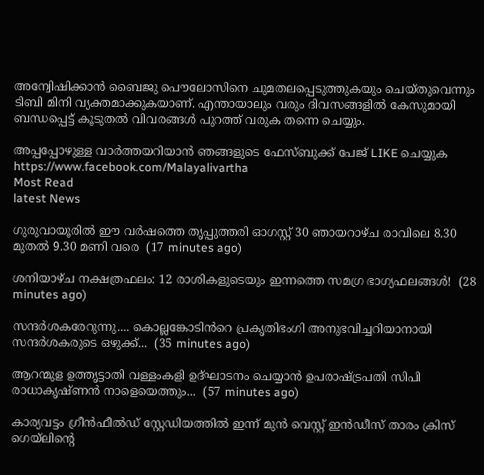അന്വേിഷിക്കാന്‍ ബൈജു പൌലോസിനെ ചുമതലപ്പെടുത്തുകയും ചെയ്തുവെന്നും ടിബി മിനി വ്യക്തമാക്കുകയാണ്. എന്തായാലും വരും ദിവസങ്ങളിൽ കേസുമായി ബന്ധപ്പെട്ട് കൂടുതൽ വിവരങ്ങൾ പുറത്ത് വരുക തന്നെ ചെയ്യും.

അപ്പപ്പോഴുള്ള വാര്‍ത്തയറിയാന്‍ ഞങ്ങളുടെ ഫേസ്‌ബുക്ക്‌ പേജ് LIKE ചെയ്യുക
https://www.facebook.com/Malayalivartha
Most Read
latest News

ഗുരുവായൂരിൽ ഈ വർഷത്തെ തൃപ്പുത്തരി ഓഗസ്റ്റ് 30 ഞായറാഴ്ച രാവിലെ 8.30 മുതൽ 9.30 മണി വരെ  (17 minutes ago)

ശനിയാഴ്ച നക്ഷത്രഫലം: 12 രാശികളുടെയും ഇന്നത്തെ സമഗ്ര ഭാഗ്യഫലങ്ങൾ!  (28 minutes ago)

സന്ദർശകരേറുന്നു.... കൊല്ലങ്കോടിൻറെ പ്രകൃതിഭംഗി അനുഭവിച്ചറിയാനായി സന്ദർശകരുടെ ഒഴുക്ക്...  (35 minutes ago)

ആറന്മുള ഉത്തൃട്ടാതി വള്ളംകളി ഉദ്ഘാടനം ചെയ്യാൻ ഉപരാഷ്ട്രപതി സിപി രാധാകൃഷ്ണൻ നാളെയെത്തും...  (57 minutes ago)

കാര്യവട്ടം ഗ്രീൻഫീൽഡ് സ്റ്റേഡിയത്തിൽ ഇന്ന് മുൻ വെസ്റ്റ് ഇൻഡീസ് താരം ക്രിസ് ഗെയ്‌ലിന്റെ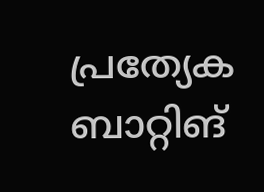പ്രത്യേക ബാറ്റിങ്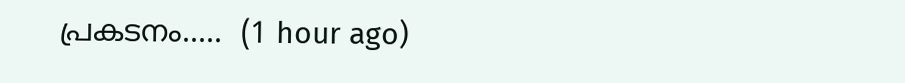പ്രകടനം.....  (1 hour ago)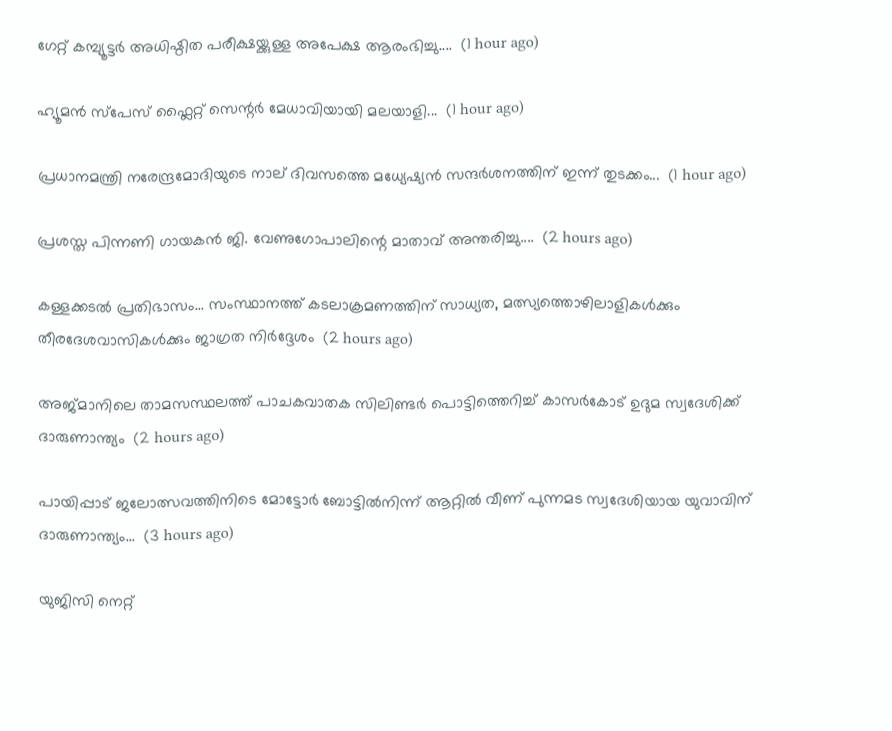ഗേറ്റ് കമ്പ്യൂട്ടർ അധിഷ്ഠിത പരീക്ഷയ്ക്കുള്ള അപേക്ഷ ആരംഭിച്ചു....  (1 hour ago)

ഹ്യൂമൻ സ്‌പേസ് ഫ്ലൈറ്റ് സെന്റർ മേധാവിയായി മലയാളി...  (1 hour ago)

പ്രധാനമന്ത്രി നരേന്ദ്രമോദിയുടെ നാല് ദിവസത്തെ മധ്യേഷ്യൻ സന്ദർശനത്തിന് ഇന്ന് തുടക്കം...  (1 hour ago)

പ്രശസ്ത പിന്നണി ഗായകൻ ജി. വേണുഗോപാലിന്റെ മാതാവ് അന്തരിച്ചു....  (2 hours ago)

കള്ളക്കടൽ പ്രതിഭാസം... സംസ്ഥാനത്ത് കടലാക്രമണത്തിന് സാധ്യത, മത്സ്യത്തൊഴിലാളികൾക്കും തീരദേശവാസികൾക്കും ജാഗ്രത നിർദ്ദേശം  (2 hours ago)

അജ്മാനിലെ താമസസ്ഥലത്ത് പാചകവാതക സിലിണ്ടർ പൊട്ടിത്തെറിച്ച് കാസർകോട്‌ ഉദുമ സ്വദേശിക്ക് ദാരുണാന്ത്യം  (2 hours ago)

പായിപ്പാട് ജലോത്സവത്തിനിടെ മോട്ടോർ ബോട്ടിൽനിന്ന് ആറ്റിൽ വീണ് പുന്നമട സ്വദേശിയായ യുവാവിന് ദാരുണാന്ത്യം...  (3 hours ago)

യുജിസി നെറ്റ്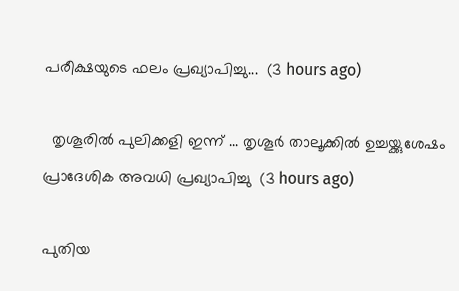പരീക്ഷയുടെ ഫലം പ്രഖ്യാപിച്ചു...  (3 hours ago)

  തൃശൂരിൽ പുലിക്കളി ഇന്ന് ... തൃശൂർ താലൂക്കിൽ ഉച്ചയ്ക്കുശേഷം പ്രാദേശിക അവധി പ്രഖ്യാപിച്ചു  (3 hours ago)

പുതിയ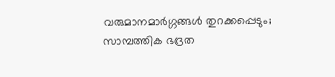വരുമാനമാർഗ്ഗങ്ങൾ തുറക്കപ്പെടും; സാമ്പത്തിക ഭദ്രത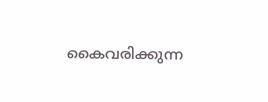കൈവരിക്കുന്ന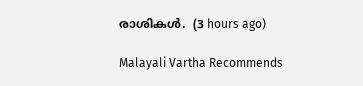രാശികൾ.  (3 hours ago)

Malayali Vartha Recommends